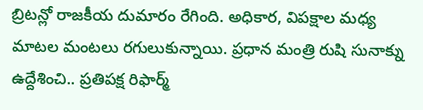బ్రిటన్లో రాజకీయ దుమారం రేగింది. అధికార, విపక్షాల మధ్య మాటల మంటలు రగులుకున్నాయి. ప్రధాన మంత్రి రుషి సునాక్ను ఉద్దేశించి.. ప్రతిపక్ష రిఫార్మ్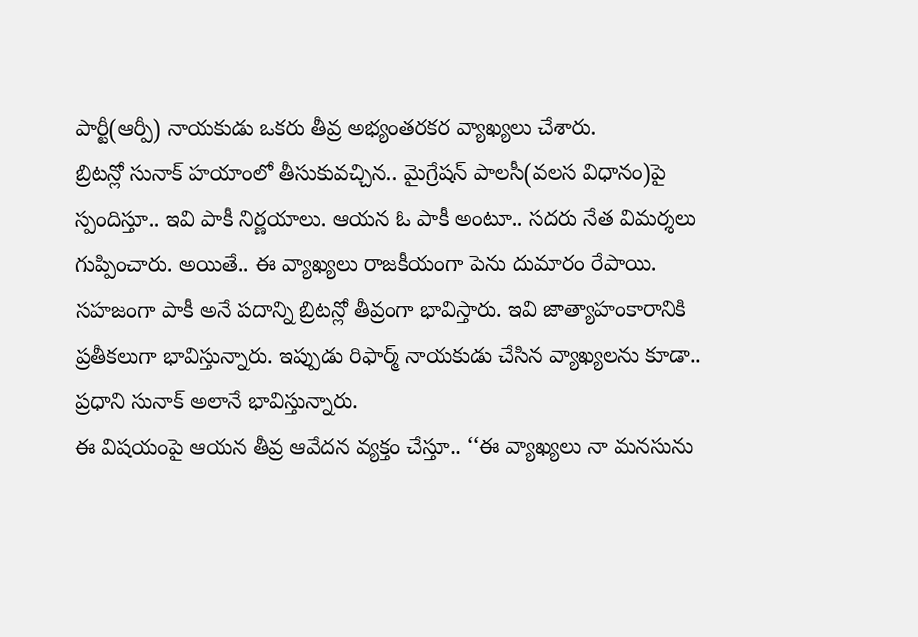పార్టీ(ఆర్పీ) నాయకుడు ఒకరు తీవ్ర అభ్యంతరకర వ్యాఖ్యలు చేశారు.
బ్రిటన్లో సునాక్ హయాంలో తీసుకువచ్చిన.. మైగ్రేషన్ పాలసీ(వలస విధానం)పై స్పందిస్తూ.. ఇవి పాకీ నిర్ణయాలు. ఆయన ఓ పాకీ అంటూ.. సదరు నేత విమర్శలు గుప్పించారు. అయితే.. ఈ వ్యాఖ్యలు రాజకీయంగా పెను దుమారం రేపాయి.
సహజంగా పాకీ అనే పదాన్ని బ్రిటన్లో తీవ్రంగా భావిస్తారు. ఇవి జాత్యాహంకారానికి ప్రతీకలుగా భావిస్తున్నారు. ఇప్పుడు రిఫార్మ్ నాయకుడు చేసిన వ్యాఖ్యలను కూడా.. ప్రధాని సునాక్ అలానే భావిస్తున్నారు.
ఈ విషయంపై ఆయన తీవ్ర ఆవేదన వ్యక్తం చేస్తూ.. ‘‘ఈ వ్యాఖ్యలు నా మనసును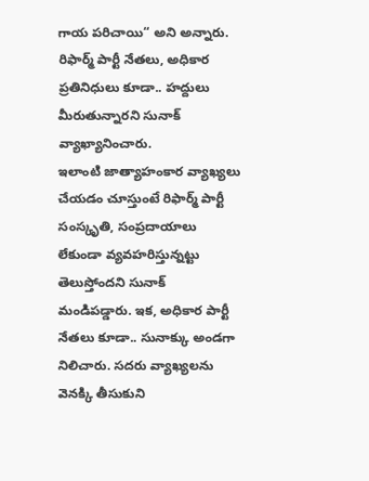గాయ పరిచాయి“ అని అన్నారు. రిఫార్మ్ పార్టీ నేతలు, అధికార ప్రతినిధులు కూడా.. హద్దులు మీరుతున్నారని సునాక్ వ్యాఖ్యానించారు.
ఇలాంటి జాత్యాహంకార వ్యాఖ్యలు చేయడం చూస్తుంటే రిఫార్మ్ పార్టీ సంస్కృతి, సంప్రదాయాలు లేకుండా వ్యవహరిస్తున్నట్టు తెలుస్తోందని సునాక్ మండిపడ్డారు. ఇక, అధికార పార్టీ నేతలు కూడా.. సునాక్కు అండగా నిలిచారు. సదరు వ్యాఖ్యలను వెనక్కి తీసుకుని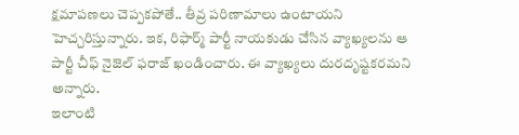క్షమాపణలు చెప్పకపోతే.. తీవ్ర పరిణామాలు ఉంటాయని హెచ్చరిస్తున్నారు. ఇక, రిఫార్మ్ పార్టీ నాయకుడు చేసిన వ్యాఖ్యలను ఆ పార్టీ చీఫ్ నైజెల్ ఫరాజ్ ఖండించారు. ఈ వ్యాఖ్యలు దురదృష్టకరమని అన్నారు.
ఇలాంటి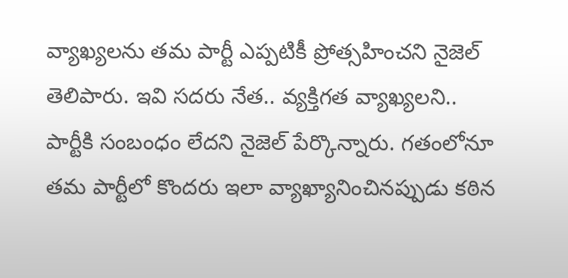వ్యాఖ్యలను తమ పార్టీ ఎప్పటికీ ప్రోత్సహించని నైజెల్ తెలిపారు. ఇవి సదరు నేత.. వ్యక్తిగత వ్యాఖ్యలని.. పార్టీకి సంబంధం లేదని నైజెల్ పేర్కొన్నారు. గతంలోనూ తమ పార్టీలో కొందరు ఇలా వ్యాఖ్యానించినప్పుడు కఠిన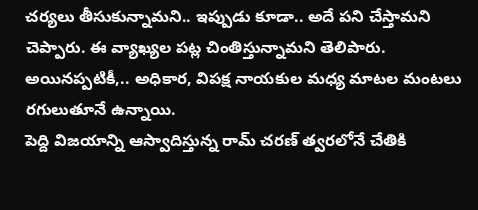చర్యలు తీసుకున్నామని.. ఇప్పుడు కూడా.. అదే పని చేస్తామని చెప్పారు. ఈ వ్యాఖ్యల పట్ల చింతిస్తున్నామని తెలిపారు. అయినప్పటికీ,.. అధికార, విపక్ష నాయకుల మధ్య మాటల మంటలు రగులుతూనే ఉన్నాయి.
పెద్ది విజయాన్ని ఆస్వాదిస్తున్న రామ్ చరణ్ త్వరలోనే చేతికి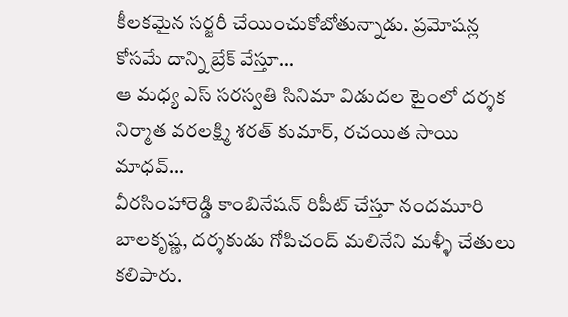కీలకమైన సర్జరీ చేయించుకోబోతున్నాడు. ప్రమోషన్ల కోసమే దాన్ని బ్రేక్ వేస్తూ…
ఆ మధ్య ఎస్ సరస్వతి సినిమా విడుదల టైంలో దర్శక నిర్మాత వరలక్ష్మి శరత్ కుమార్, రచయిత సాయి మాధవ్…
వీరసింహారెడ్డి కాంబినేషన్ రిపీట్ చేస్తూ నందమూరి బాలకృష్ణ, దర్శకుడు గోపిచంద్ మలినేని మళ్ళీ చేతులు కలిపారు.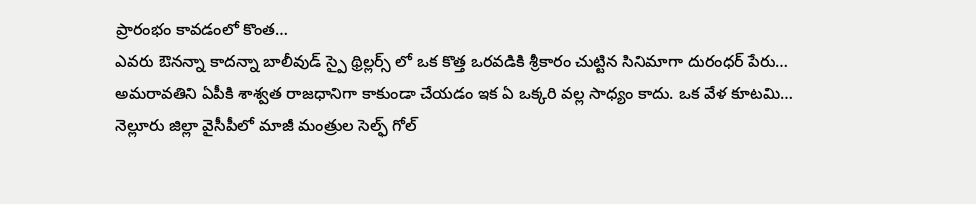ప్రారంభం కావడంలో కొంత…
ఎవరు ఔనన్నా కాదన్నా బాలీవుడ్ స్పై థ్రిల్లర్స్ లో ఒక కొత్త ఒరవడికి శ్రీకారం చుట్టిన సినిమాగా దురంధర్ పేరు…
అమరావతిని ఏపీకి శాశ్వత రాజధానిగా కాకుండా చేయడం ఇక ఏ ఒక్కరి వల్ల సాధ్యం కాదు. ఒక వేళ కూటమి…
నెల్లూరు జిల్లా వైసీపీలో మాజీ మంత్రుల సెల్ఫ్ గోల్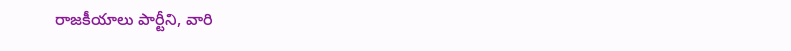రాజకీయాలు పార్టీని, వారి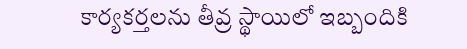కార్యకర్తలను తీవ్ర స్థాయిలో ఇబ్బందికి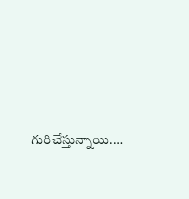గురిచేస్తున్నాయి.…